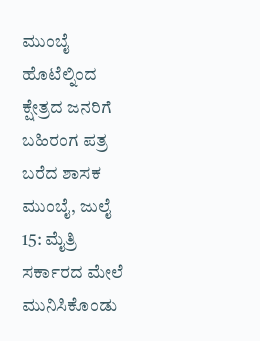ಮುಂಬೈ ಹೊಟೆಲ್ನಿಂದ ಕ್ಷೇತ್ರದ ಜನರಿಗೆ ಬಹಿರಂಗ ಪತ್ರ ಬರೆದ ಶಾಸಕ
ಮುಂಬೈ, ಜುಲೈ 15: ಮೈತ್ರಿ ಸರ್ಕಾರದ ಮೇಲೆ ಮುನಿಸಿಕೊಂಡು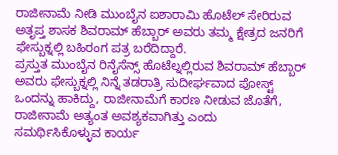ರಾಜೀನಾಮೆ ನೀಡಿ ಮುಂಬೈನ ಐಶಾರಾಮಿ ಹೊಟೆಲ್ ಸೇರಿರುವ ಅತೃಪ್ತ ಶಾಸಕ ಶಿವರಾಮ್ ಹೆಬ್ಬಾರ್ ಅವರು ತಮ್ಮ ಕ್ಷೇತ್ರದ ಜನರಿಗೆ ಫೇಸ್ಬುಕ್ನಲ್ಲಿ ಬಹಿರಂಗ ಪತ್ರ ಬರೆದಿದ್ದಾರೆ.
ಪ್ರಸ್ತುತ ಮುಂಬೈನ ರಿನೈಸೆನ್ಸ್ ಹೊಟೆಲ್ನಲ್ಲಿರುವ ಶಿವರಾಮ್ ಹೆಬ್ಬಾರ್ ಅವರು ಫೇಸ್ಬುಕ್ನಲ್ಲಿ ನಿನ್ನೆ ತಡರಾತ್ರಿ ಸುದೀರ್ಘವಾದ ಪೋಸ್ಟ್ ಒಂದನ್ನು ಹಾಕಿದ್ದು, ರಾಜೀನಾಮೆಗೆ ಕಾರಣ ನೀಡುವ ಜೊತೆಗೆ, ರಾಜೀನಾಮೆ ಅತ್ಯಂತ ಅವಶ್ಯಕವಾಗಿತ್ತು ಎಂದು ಸಮರ್ಥಿಸಿಕೊಳ್ಳುವ ಕಾರ್ಯ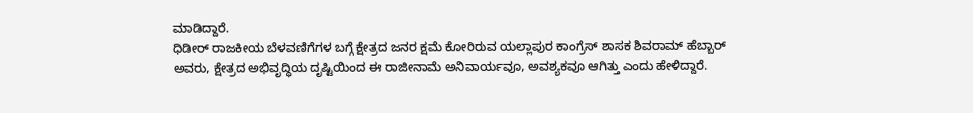ಮಾಡಿದ್ದಾರೆ.
ಧಿಡೀರ್ ರಾಜಕೀಯ ಬೆಳವಣಿಗೆಗಳ ಬಗ್ಗೆ ಕ್ಷೇತ್ರದ ಜನರ ಕ್ಷಮೆ ಕೋರಿರುವ ಯಲ್ಲಾಪುರ ಕಾಂಗ್ರೆಸ್ ಶಾಸಕ ಶಿವರಾಮ್ ಹೆಬ್ಬಾರ್ ಅವರು, ಕ್ಷೇತ್ರದ ಅಭಿವೃದ್ಧಿಯ ದೃಷ್ಟಿಯಿಂದ ಈ ರಾಜೀನಾಮೆ ಅನಿವಾರ್ಯವೂ, ಅವಶ್ಯಕವೂ ಆಗಿತ್ತು ಎಂದು ಹೇಳಿದ್ದಾರೆ.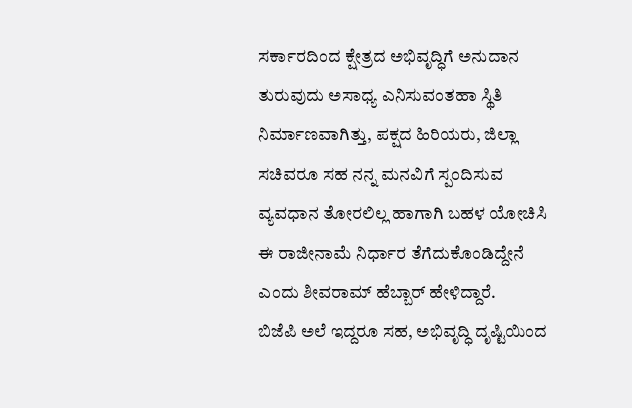ಸರ್ಕಾರದಿಂದ ಕ್ಷೇತ್ರದ ಅಭಿವೃದ್ಧಿಗೆ ಅನುದಾನ ತುರುವುದು ಅಸಾಧ್ಯ ಎನಿಸುವಂತಹಾ ಸ್ಥಿತಿ ನಿರ್ಮಾಣವಾಗಿತ್ತು, ಪಕ್ಷದ ಹಿರಿಯರು, ಜಿಲ್ಲಾ ಸಚಿವರೂ ಸಹ ನನ್ನ ಮನವಿಗೆ ಸ್ಪಂದಿಸುವ ವ್ಯವಧಾನ ತೋರಲಿಲ್ಲ ಹಾಗಾಗಿ ಬಹಳ ಯೋಚಿಸಿ ಈ ರಾಜೀನಾಮೆ ನಿರ್ಧಾರ ತೆಗೆದುಕೊಂಡಿದ್ದೇನೆ ಎಂದು ಶೀವರಾಮ್ ಹೆಬ್ಬಾರ್ ಹೇಳಿದ್ದಾರೆ.
ಬಿಜೆಪಿ ಅಲೆ ಇದ್ದರೂ ಸಹ, ಅಭಿವೃದ್ಧಿ ದೃಷ್ಟಿಯಿಂದ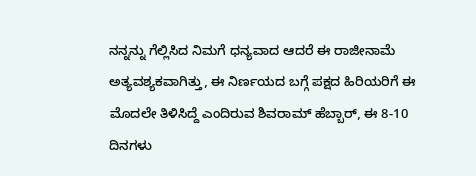ನನ್ನನ್ನು ಗೆಲ್ಲಿಸಿದ ನಿಮಗೆ ಧನ್ಯವಾದ ಆದರೆ ಈ ರಾಜೀನಾಮೆ ಅತ್ಯವಶ್ಯಕವಾಗಿತ್ತು, ಈ ನಿರ್ಣಯದ ಬಗ್ಗೆ ಪಕ್ಷದ ಹಿರಿಯರಿಗೆ ಈ ಮೊದಲೇ ತಿಳಿಸಿದ್ದೆ ಎಂದಿರುವ ಶಿವರಾಮ್ ಹೆಬ್ಬಾರ್, ಈ 8-10 ದಿನಗಳು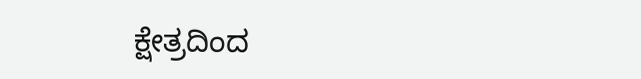ಕ್ಷೇತ್ರದಿಂದ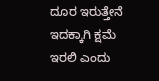ದೂರ ಇರುತ್ತೇನೆ ಇದಕ್ಕಾಗಿ ಕ್ಷಮೆ ಇರಲಿ ಎಂದು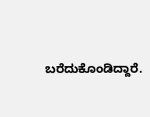ಬರೆದುಕೊಂಡಿದ್ದಾರೆ.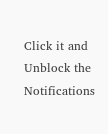Click it and Unblock the Notifications